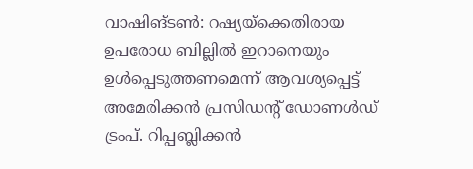വാഷിങ്ടൺ: റഷ്യയ്ക്കെതിരായ ഉപരോധ ബില്ലിൽ ഇറാനെയും ഉൾപ്പെടുത്തണമെന്ന് ആവശ്യപ്പെട്ട് അമേരിക്കൻ പ്രസിഡന്റ് ഡോണൾഡ് ട്രംപ്. റിപ്പബ്ലിക്കൻ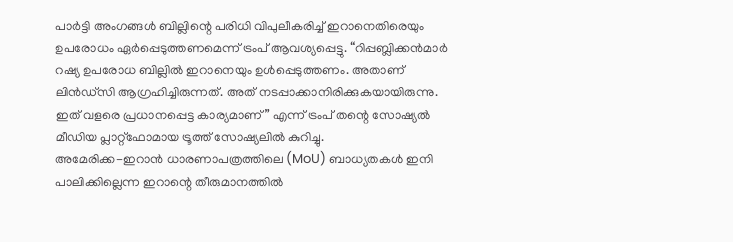പാർട്ടി അംഗങ്ങൾ ബില്ലിന്റെ പരിധി വിപുലീകരിച്ച് ഇറാനെതിരെയും ഉപരോധം ഏർപ്പെടുത്തണമെന്ന് ട്രംപ് ആവശ്യപ്പെട്ടു. “റിപ്പബ്ലിക്കൻമാർ റഷ്യ ഉപരോധ ബില്ലിൽ ഇറാനെയും ഉൾപ്പെടുത്തണം. അതാണ് ലിൻഡ്സി ആഗ്രഹിച്ചിരുന്നത്. അത് നടപ്പാക്കാനിരിക്കുകയായിരുന്നു. ഇത് വളരെ പ്രധാനപ്പെട്ട കാര്യമാണ്” എന്ന് ട്രംപ് തന്റെ സോഷ്യൽ മീഡിയ പ്ലാറ്റ്ഫോമായ ട്രൂത്ത് സോഷ്യലിൽ കുറിച്ചു.
അമേരിക്ക-ഇറാൻ ധാരണാപത്രത്തിലെ (MoU) ബാധ്യതകൾ ഇനി പാലിക്കില്ലെന്ന ഇറാന്റെ തീരുമാനത്തിൽ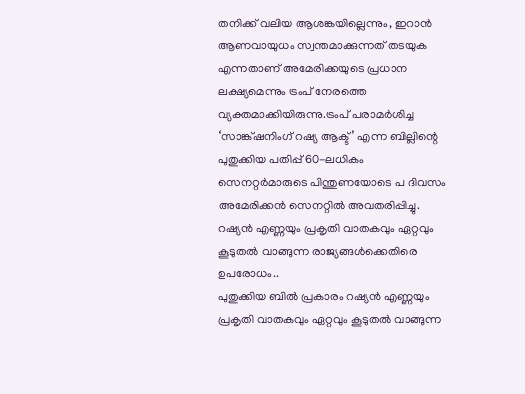തനിക്ക് വലിയ ആശങ്കയില്ലെന്നും, ഇറാൻ ആണവായുധം സ്വന്തമാക്കുന്നത് തടയുക എന്നതാണ് അമേരിക്കയുടെ പ്രധാന ലക്ഷ്യമെന്നും ട്രംപ് നേരത്തെ വ്യക്തമാക്കിയിരുന്നു.ട്രംപ് പരാമർശിച്ച ‘സാങ്ക്ഷനിംഗ് റഷ്യ ആക്ട്’ എന്ന ബില്ലിന്റെ പുതുക്കിയ പതിപ്പ് 60-ലധികം സെനറ്റർമാരുടെ പിന്തുണയോടെ പ ദിവസം അമേരിക്കൻ സെനറ്റിൽ അവതരിപ്പിച്ചു. റഷ്യൻ എണ്ണയും പ്രകൃതി വാതകവും ഏറ്റവും കൂടുതൽ വാങ്ങുന്ന രാജ്യങ്ങൾക്കെതിരെ ഉപരോധം..
പുതുക്കിയ ബിൽ പ്രകാരം റഷ്യൻ എണ്ണയും പ്രകൃതി വാതകവും ഏറ്റവും കൂടുതൽ വാങ്ങുന്ന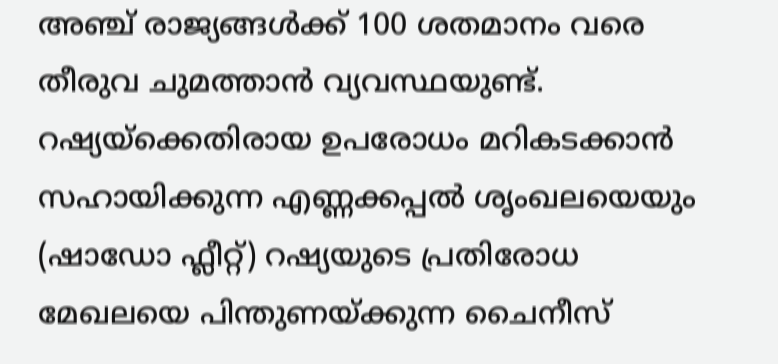അഞ്ച് രാജ്യങ്ങൾക്ക് 100 ശതമാനം വരെ തീരുവ ചുമത്താൻ വ്യവസ്ഥയുണ്ട്. റഷ്യയ്ക്കെതിരായ ഉപരോധം മറികടക്കാൻ സഹായിക്കുന്ന എണ്ണക്കപ്പൽ ശൃംഖലയെയും (ഷാഡോ ഫ്ലീറ്റ്) റഷ്യയുടെ പ്രതിരോധ മേഖലയെ പിന്തുണയ്ക്കുന്ന ചൈനീസ്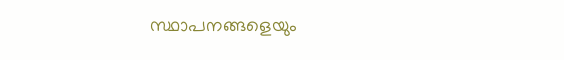സ്ഥാപനങ്ങളെയും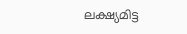ലക്ഷ്യമിട്ട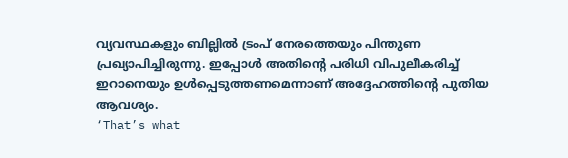വ്യവസ്ഥകളും ബില്ലിൽ ട്രംപ് നേരത്തെയും പിന്തുണ പ്രഖ്യാപിച്ചിരുന്നു. ഇപ്പോൾ അതിന്റെ പരിധി വിപുലീകരിച്ച് ഇറാനെയും ഉൾപ്പെടുത്തണമെന്നാണ് അദ്ദേഹത്തിന്റെ പുതിയ ആവശ്യം.
‘That’s what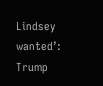Lindsey wanted’: Trump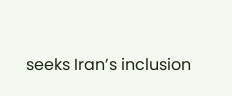seeks Iran’s inclusion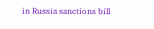in Russia sanctions bill